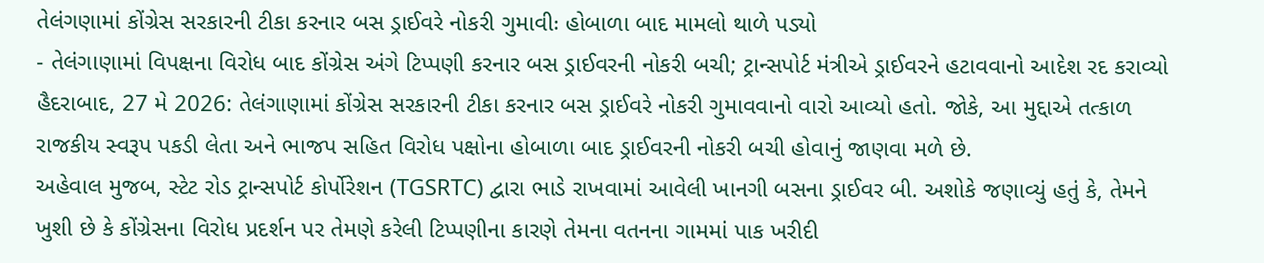તેલંગણામાં કોંગ્રેસ સરકારની ટીકા કરનાર બસ ડ્રાઈવરે નોકરી ગુમાવીઃ હોબાળા બાદ મામલો થાળે પડ્યો
- તેલંગાણામાં વિપક્ષના વિરોધ બાદ કોંગ્રેસ અંગે ટિપ્પણી કરનાર બસ ડ્રાઈવરની નોકરી બચી; ટ્રાન્સપોર્ટ મંત્રીએ ડ્રાઈવરને હટાવવાનો આદેશ રદ કરાવ્યો
હૈદરાબાદ, 27 મે 2026: તેલંગાણામાં કોંગ્રેસ સરકારની ટીકા કરનાર બસ ડ્રાઈવરે નોકરી ગુમાવવાનો વારો આવ્યો હતો. જોકે, આ મુદ્દાએ તત્કાળ રાજકીય સ્વરૂપ પકડી લેતા અને ભાજપ સહિત વિરોધ પક્ષોના હોબાળા બાદ ડ્રાઈવરની નોકરી બચી હોવાનું જાણવા મળે છે.
અહેવાલ મુજબ, સ્ટેટ રોડ ટ્રાન્સપોર્ટ કોર્પોરેશન (TGSRTC) દ્વારા ભાડે રાખવામાં આવેલી ખાનગી બસના ડ્રાઈવર બી. અશોકે જણાવ્યું હતું કે, તેમને ખુશી છે કે કોંગ્રેસના વિરોધ પ્રદર્શન પર તેમણે કરેલી ટિપ્પણીના કારણે તેમના વતનના ગામમાં પાક ખરીદી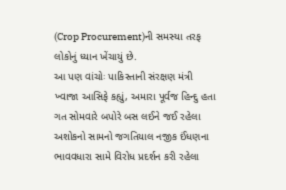(Crop Procurement)ની સમસ્યા તરફ લોકોનું ધ્યાન ખેંચાયું છે.
આ પણ વાંચોઃ પાકિસ્તાની સંરક્ષણ મંત્રી ખ્વાજા આસિફે કહ્યું, અમારા પૂર્વજ હિન્દુ હતા
ગત સોમવારે બપોરે બસ લઈને જઈ રહેલા અશોકનો સામનો જગતિયાલ નજીક ઈંધણના ભાવવધારા સામે વિરોધ પ્રદર્શન કરી રહેલા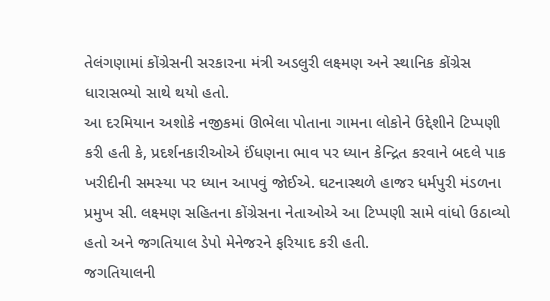તેલંગણામાં કોંગ્રેસની સરકારના મંત્રી અડલુરી લક્ષ્મણ અને સ્થાનિક કોંગ્રેસ ધારાસભ્યો સાથે થયો હતો.
આ દરમિયાન અશોકે નજીકમાં ઊભેલા પોતાના ગામના લોકોને ઉદ્દેશીને ટિપ્પણી કરી હતી કે, પ્રદર્શનકારીઓએ ઈંધણના ભાવ પર ધ્યાન કેન્દ્રિત કરવાને બદલે પાક ખરીદીની સમસ્યા પર ધ્યાન આપવું જોઈએ. ઘટનાસ્થળે હાજર ધર્મપુરી મંડળના પ્રમુખ સી. લક્ષ્મણ સહિતના કોંગ્રેસના નેતાઓએ આ ટિપ્પણી સામે વાંધો ઉઠાવ્યો હતો અને જગતિયાલ ડેપો મેનેજરને ફરિયાદ કરી હતી.
જગતિયાલની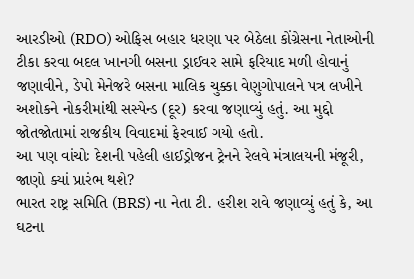આરડીઓ (RDO) ઓફિસ બહાર ધરણા પર બેઠેલા કોંગ્રેસના નેતાઓની ટીકા કરવા બદલ ખાનગી બસના ડ્રાઈવર સામે ફરિયાદ મળી હોવાનું જણાવીને, ડેપો મેનેજરે બસના માલિક ચુક્કા વેણુગોપાલને પત્ર લખીને અશોકને નોકરીમાંથી સસ્પેન્ડ (દૂર) કરવા જણાવ્યું હતું. આ મુદ્દો જોતજોતામાં રાજકીય વિવાદમાં ફેરવાઈ ગયો હતો.
આ પણ વાંચોઃ દેશની પહેલી હાઈડ્રોજન ટ્રેનને રેલવે મંત્રાલયની મંજૂરી, જાણો ક્યાં પ્રારંભ થશે?
ભારત રાષ્ટ્ર સમિતિ (BRS) ના નેતા ટી. હરીશ રાવે જણાવ્યું હતું કે, આ ઘટના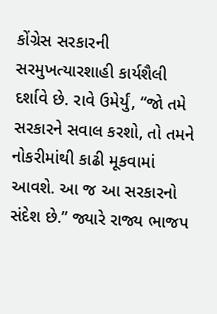કોંગ્રેસ સરકારની સરમુખત્યારશાહી કાર્યશૈલી દર્શાવે છે. રાવે ઉમેર્યું, “જો તમે સરકારને સવાલ કરશો, તો તમને નોકરીમાંથી કાઢી મૂકવામાં આવશે. આ જ આ સરકારનો સંદેશ છે.” જ્યારે રાજ્ય ભાજપ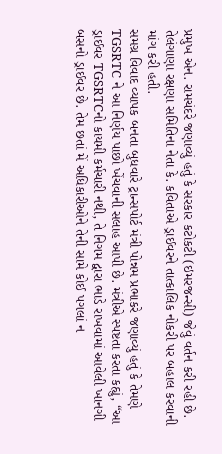પ્રમુખ એન. રામચંદરે જણાવ્યું હતું કે સરકાર કટોકટી (ઇમરજન્સી) જેવું વર્તન કરી રહી છે. તેલંગાણા રક્ષણા સમિતિના નેતા કે. કવિતાએ ડ્રાઈવરને તાત્કાલિક નોકરી પર બહાલ કરવાની માંગ કરી હતી.
સમગ્ર વિવાદ વ્યાપક બનતા બુધવારે ટ્રાન્સપોર્ટ મંત્રી પોન્નમ પ્રભાકરે જણાવ્યું હતું કે તેમણે TGSRTC ને આ નિર્ણય પાછો ખેંચવાની સલાહ આપી છે. મંત્રીએ સ્પષ્ટતા કરતા કહ્યું, “આ ડ્રાઈવર TGSRTCનો કાયમી કર્મચારી નથી, તે નિગમ દ્વારા ભાડે રાખવામાં આવેલી ખાનગી બસનો ડ્રાઈવર છે. તેમ છતાં મેં અધિકારીઓને તેની સામે કોઈ પગલાં ન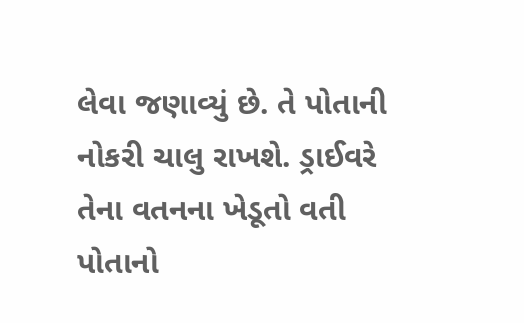લેવા જણાવ્યું છે. તે પોતાની નોકરી ચાલુ રાખશે. ડ્રાઈવરે તેના વતનના ખેડૂતો વતી પોતાનો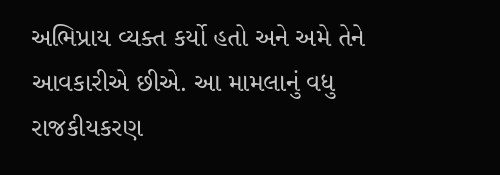અભિપ્રાય વ્યક્ત કર્યો હતો અને અમે તેને આવકારીએ છીએ. આ મામલાનું વધુ રાજકીયકરણ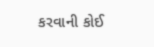કરવાની કોઈ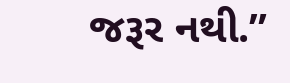જરૂર નથી.”